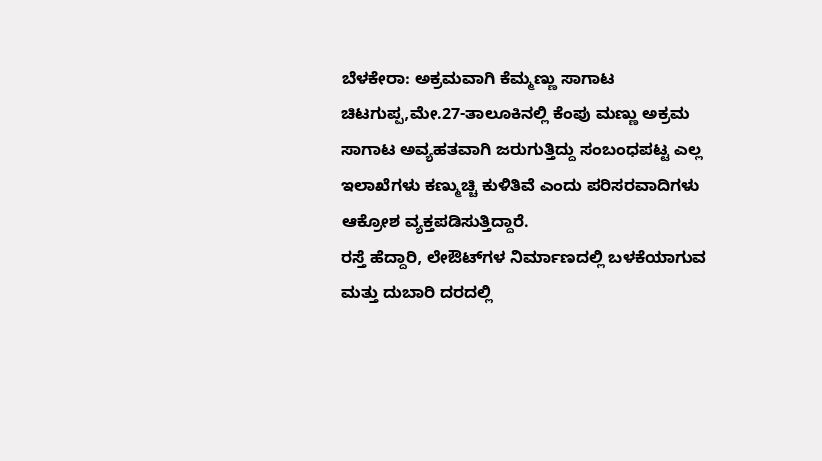ಬೆಳಕೇರಾ: ಅಕ್ರಮವಾಗಿ ಕೆಮ್ಮಣ್ಣು ಸಾಗಾಟ
ಚಿಟಗುಪ್ಪ,ಮೇ.27-ತಾಲೂಕಿನಲ್ಲಿ ಕೆಂಪು ಮಣ್ಣು ಅಕ್ರಮ ಸಾಗಾಟ ಅವ್ಯಹತವಾಗಿ ಜರುಗುತ್ತಿದ್ದು ಸಂಬಂಧಪಟ್ಟ ಎಲ್ಲ ಇಲಾಖೆಗಳು ಕಣ್ಮುಚ್ಚಿ ಕುಳಿತಿವೆ ಎಂದು ಪರಿಸರವಾದಿಗಳು ಆಕ್ರೋಶ ವ್ಯಕ್ತಪಡಿಸುತ್ತಿದ್ದಾರೆ.
ರಸ್ತೆ ಹೆದ್ದಾರಿ, ಲೇಔಟ್‍ಗಳ ನಿರ್ಮಾಣದಲ್ಲಿ ಬಳಕೆಯಾಗುವ ಮತ್ತು ದುಬಾರಿ ದರದಲ್ಲಿ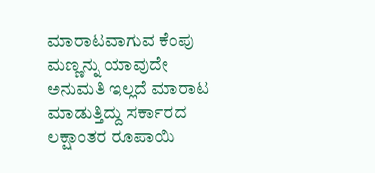ಮಾರಾಟವಾಗುವ ಕೆಂಪು ಮಣ್ಣನ್ನು ಯಾವುದೇ ಅನುಮತಿ ಇಲ್ಲದೆ ಮಾರಾಟ ಮಾಡುತ್ತಿದ್ದು ಸರ್ಕಾರದ ಲಕ್ಷಾಂತರ ರೂಪಾಯಿ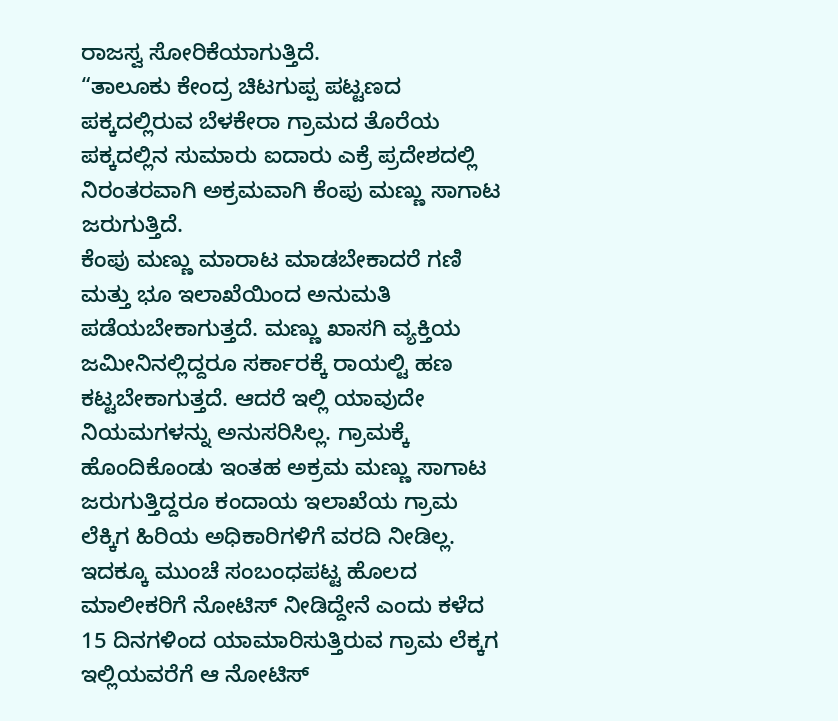ರಾಜಸ್ವ ಸೋರಿಕೆಯಾಗುತ್ತಿದೆ.
“ತಾಲೂಕು ಕೇಂದ್ರ ಚಿಟಗುಪ್ಪ ಪಟ್ಟಣದ ಪಕ್ಕದಲ್ಲಿರುವ ಬೆಳಕೇರಾ ಗ್ರಾಮದ ತೊರೆಯ ಪಕ್ಕದಲ್ಲಿನ ಸುಮಾರು ಐದಾರು ಎಕ್ರೆ ಪ್ರದೇಶದಲ್ಲಿ ನಿರಂತರವಾಗಿ ಅಕ್ರಮವಾಗಿ ಕೆಂಪು ಮಣ್ಣು ಸಾಗಾಟ ಜರುಗುತ್ತಿದೆ.
ಕೆಂಪು ಮಣ್ಣು ಮಾರಾಟ ಮಾಡಬೇಕಾದರೆ ಗಣಿ ಮತ್ತು ಭೂ ಇಲಾಖೆಯಿಂದ ಅನುಮತಿ ಪಡೆಯಬೇಕಾಗುತ್ತದೆ. ಮಣ್ಣು ಖಾಸಗಿ ವ್ಯಕ್ತಿಯ ಜಮೀನಿನಲ್ಲಿದ್ದರೂ ಸರ್ಕಾರಕ್ಕೆ ರಾಯಲ್ಟಿ ಹಣ ಕಟ್ಟಬೇಕಾಗುತ್ತದೆ. ಆದರೆ ಇಲ್ಲಿ ಯಾವುದೇ ನಿಯಮಗಳನ್ನು ಅನುಸರಿಸಿಲ್ಲ. ಗ್ರಾಮಕ್ಕೆ ಹೊಂದಿಕೊಂಡು ಇಂತಹ ಅಕ್ರಮ ಮಣ್ಣು ಸಾಗಾಟ ಜರುಗುತ್ತಿದ್ದರೂ ಕಂದಾಯ ಇಲಾಖೆಯ ಗ್ರಾಮ ಲೆಕ್ಕಿಗ ಹಿರಿಯ ಅಧಿಕಾರಿಗಳಿಗೆ ವರದಿ ನೀಡಿಲ್ಲ.
ಇದಕ್ಕೂ ಮುಂಚೆ ಸಂಬಂಧಪಟ್ಟ ಹೊಲದ ಮಾಲೀಕರಿಗೆ ನೋಟಿಸ್ ನೀಡಿದ್ದೇನೆ ಎಂದು ಕಳೆದ 15 ದಿನಗಳಿಂದ ಯಾಮಾರಿಸುತ್ತಿರುವ ಗ್ರಾಮ ಲೆಕ್ಕಗ ಇಲ್ಲಿಯವರೆಗೆ ಆ ನೋಟಿಸ್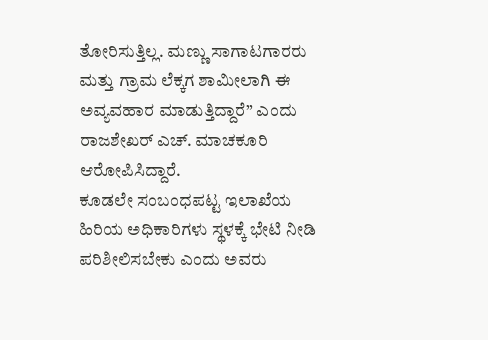ತೋರಿಸುತ್ತಿಲ್ಲ. ಮಣ್ಣು ಸಾಗಾಟಗಾರರು ಮತ್ತು ಗ್ರಾಮ ಲೆಕ್ಕಗ ಶಾಮೀಲಾಗಿ ಈ ಅವ್ಯವಹಾರ ಮಾಡುತ್ತಿದ್ದಾರೆ” ಎಂದು ರಾಜಶೇಖರ್ ಎಚ್. ಮಾಚಕೂರಿ ಆರೋಪಿಸಿದ್ದಾರೆ.
ಕೂಡಲೇ ಸಂಬಂಧಪಟ್ಟ ಇಲಾಖೆಯ ಹಿರಿಯ ಅಧಿಕಾರಿಗಳು ಸ್ಥಳಕ್ಕೆ ಭೇಟಿ ನೀಡಿ ಪರಿಶೀಲಿಸಬೇಕು ಎಂದು ಅವರು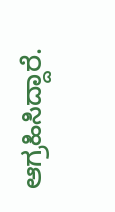ಆಗ್ರಹಿಸಿದ್ದಾರೆ.